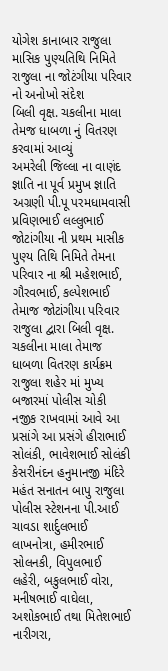યોગેશ કાનાબાર રાજુલા
માસિક પુણ્યતિથિ નિમિતે રાજુલા ના જોટંગીયા પરિવાર નો અનોખો સંદેશ
બિલી વૃક્ષ. ચકલીના માલા તેમજ ધાબળા નું વિતરણ કરવામાં આવ્યું
અમરેલી જિલ્લા ના વાણંદ જ્ઞાતિ ના પૂર્વ પ્રમુખ જ્ઞાતિ અગ્રણી પી.પૂ પરમધામવાસી પ્રવિણભાઈ લલ્લુભાઈ જોટાંગીયા ની પ્રથમ માસીક પુણ્ય તિથિ નિમિતે તેમના પરિવાર ના શ્રી મહેશભાઈ, ગૌરવભાઈ, કલ્પેશભાઈ તેમાજ જોટાંગીયા પરિવાર રાજુલા દ્વારા બિલી વૃક્ષ. ચકલીના માલા તેમાજ ધાબળા વિતરણ કાર્યક્રમ રાજુલા શહેર માં મુખ્ય બજારમાં પોલીસ ચોકી નજીક રાખવામાં આવે આ પ્રસાંગે આ પ્રસંગે હીરાભાઈ સોલંકી, ભાવેશભાઈ સોલંકી
કેસરીનંદન હનુમાનજી મંદિરે મહંત સનાતન બાપુ રાજુલા પોલીસ સ્ટેશનના પી.આઈ ચાવડા શાર્દુલભાઈ લાખનોત્રા, હમીરભાઈ સોલનકી, વિપુલભાઈ લહેરી, બકુલભાઈ વોરા, મનીષભાઈ વાઘેલા, અશોકભાઈ તથા મિતેશભાઈ નારીગરા,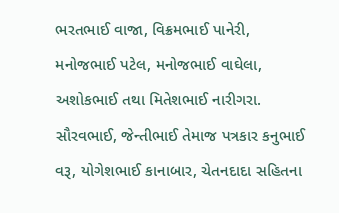ભરતભાઈ વાજા, વિક્રમભાઈ પાનેરી, મનોજભાઈ પટેલ, મનોજભાઈ વાઘેલા, અશોકભાઈ તથા મિતેશભાઈ નારીગરા. સૌરવભાઈ, જેન્તીભાઈ તેમાજ પત્રકાર કનુભાઈ વરૂ, યોગેશભાઈ કાનાબાર, ચેતનદાદા સહિતના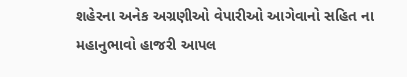શહેરના અનેક અગ્રણીઓ વેપારીઓ આગેવાનો સહિત ના મહાનુભાવો હાજરી આપલ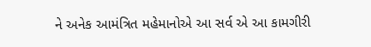ને અનેક આમંત્રિત મહેમાનોએ આ સર્વ એ આ કામગીરી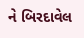ને બિરદાવેલ